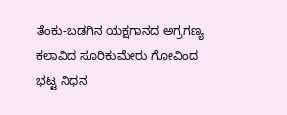ತೆಂಕು-ಬಡಗಿನ ಯಕ್ಷಗಾನದ ಅಗ್ರಗಣ್ಯ ಕಲಾವಿದ ಸೂರಿಕುಮೇರು ಗೋವಿಂದ ಭಟ್ಟ ನಿಧನ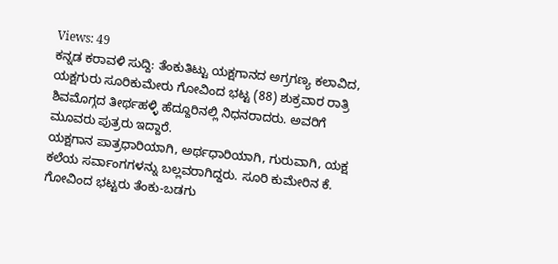Views: 49
ಕನ್ನಡ ಕರಾವಳಿ ಸುದ್ದಿ: ತೆಂಕುತಿಟ್ಟು ಯಕ್ಷಗಾನದ ಅಗ್ರಗಣ್ಯ ಕಲಾವಿದ, ಯಕ್ಷಗುರು ಸೂರಿಕುಮೇರು ಗೋವಿಂದ ಭಟ್ಟ (88) ಶುಕ್ರವಾರ ರಾತ್ರಿ ಶಿವಮೊಗ್ಗದ ತೀರ್ಥಹಳ್ಳಿ ಹೆದ್ದೂರಿನಲ್ಲಿ ನಿಧನರಾದರು. ಅವರಿಗೆ ಮೂವರು ಪುತ್ರರು ಇದ್ದಾರೆ.
ಯಕ್ಷಗಾನ ಪಾತ್ರಧಾರಿಯಾಗಿ, ಅರ್ಥಧಾರಿಯಾಗಿ, ಗುರುವಾಗಿ, ಯಕ್ಷ ಕಲೆಯ ಸರ್ವಾಂಗಗಳನ್ನು ಬಲ್ಲವರಾಗಿದ್ದರು. ಸೂರಿ ಕುಮೇರಿನ ಕೆ. ಗೋವಿಂದ ಭಟ್ಟರು ತೆಂಕು-ಬಡಗು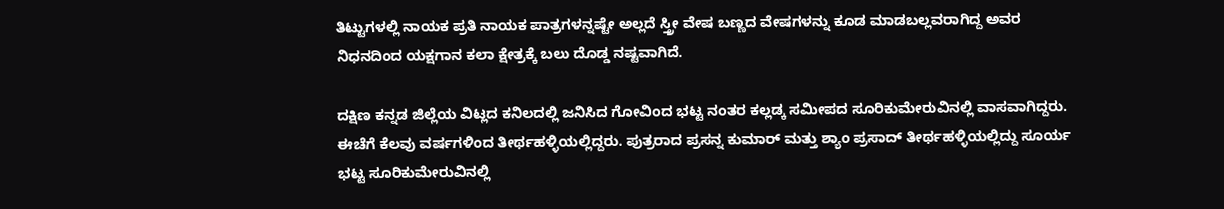ತಿಟ್ಟುಗಳಲ್ಲಿ ನಾಯಕ ಪ್ರತಿ ನಾಯಕ ಪಾತ್ರಗಳನ್ನಷ್ಟೇ ಅಲ್ಲದೆ ಸ್ತ್ರೀ ವೇಷ ಬಣ್ಣದ ವೇಷಗಳನ್ನು ಕೂಡ ಮಾಡಬಲ್ಲವರಾಗಿದ್ದ ಅವರ ನಿಧನದಿಂದ ಯಕ್ಷಗಾನ ಕಲಾ ಕ್ಷೇತ್ರಕ್ಕೆ ಬಲು ದೊಡ್ಡ ನಷ್ಟವಾಗಿದೆ.

ದಕ್ಷಿಣ ಕನ್ನಡ ಜಿಲ್ಲೆಯ ವಿಟ್ಲದ ಕನಿಲದಲ್ಲಿ ಜನಿಸಿದ ಗೋವಿಂದ ಭಟ್ಟ ನಂತರ ಕಲ್ಲಡ್ಕ ಸಮೀಪದ ಸೂರಿಕುಮೇರುವಿನಲ್ಲಿ ವಾಸವಾಗಿದ್ದರು. ಈಚೆಗೆ ಕೆಲವು ವರ್ಷಗಳಿಂದ ತೀರ್ಥಹಳ್ಳಿಯಲ್ಲಿದ್ದರು. ಪುತ್ರರಾದ ಪ್ರಸನ್ನ ಕುಮಾರ್ ಮತ್ತು ಶ್ಯಾಂ ಪ್ರಸಾದ್ ತೀರ್ಥಹಳ್ಳಿಯಲ್ಲಿದ್ದು ಸೂರ್ಯ ಭಟ್ಟ ಸೂರಿಕುಮೇರುವಿನಲ್ಲಿ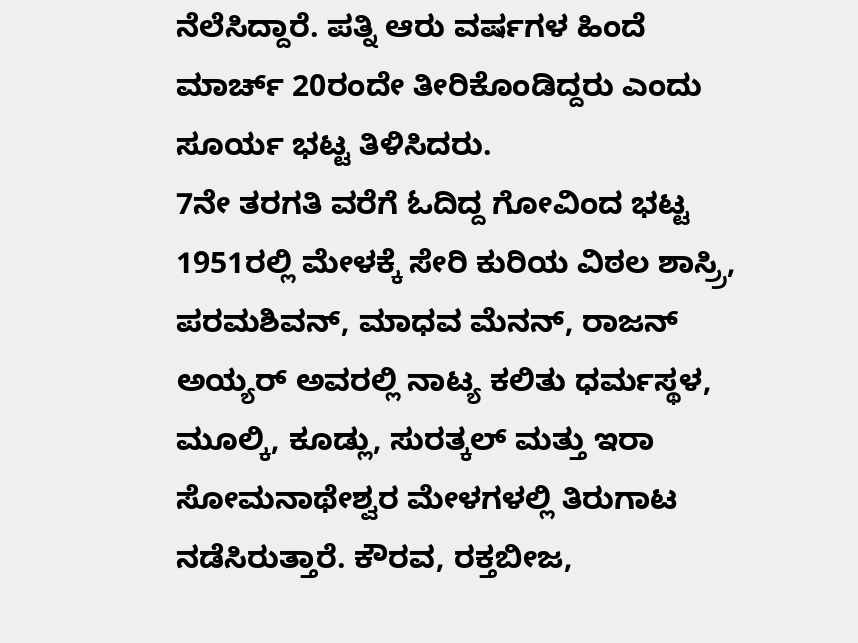ನೆಲೆಸಿದ್ದಾರೆ. ಪತ್ನಿ ಆರು ವರ್ಷಗಳ ಹಿಂದೆ ಮಾರ್ಚ್ 20ರಂದೇ ತೀರಿಕೊಂಡಿದ್ದರು ಎಂದು ಸೂರ್ಯ ಭಟ್ಟ ತಿಳಿಸಿದರು.
7ನೇ ತರಗತಿ ವರೆಗೆ ಓದಿದ್ದ ಗೋವಿಂದ ಭಟ್ಟ 1951ರಲ್ಲಿ ಮೇಳಕ್ಕೆ ಸೇರಿ ಕುರಿಯ ವಿಠಲ ಶಾಸ್ರ್ರಿ, ಪರಮಶಿವನ್, ಮಾಧವ ಮೆನನ್, ರಾಜನ್ ಅಯ್ಯರ್ ಅವರಲ್ಲಿ ನಾಟ್ಯ ಕಲಿತು ಧರ್ಮಸ್ಥಳ, ಮೂಲ್ಕಿ, ಕೂಡ್ಲು, ಸುರತ್ಕಲ್ ಮತ್ತು ಇರಾ ಸೋಮನಾಥೇಶ್ವರ ಮೇಳಗಳಲ್ಲಿ ತಿರುಗಾಟ ನಡೆಸಿರುತ್ತಾರೆ. ಕೌರವ, ರಕ್ತಬೀಜ,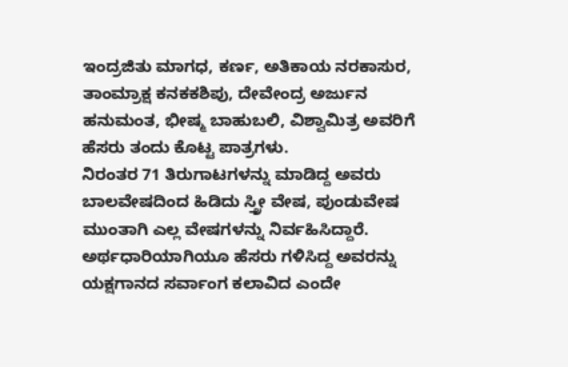ಇಂದ್ರಜಿತು ಮಾಗಧ, ಕರ್ಣ, ಅತಿಕಾಯ ನರಕಾಸುರ, ತಾಂಮ್ರಾಕ್ಷ ಕನಕಕಶಿಪು, ದೇವೇಂದ್ರ ಅರ್ಜುನ ಹನುಮಂತ, ಭೀಷ್ಮ ಬಾಹುಬಲಿ, ವಿಶ್ವಾಮಿತ್ರ ಅವರಿಗೆ ಹೆಸರು ತಂದು ಕೊಟ್ಟ ಪಾತ್ರಗಳು.
ನಿರಂತರ 71 ತಿರುಗಾಟಗಳನ್ನು ಮಾಡಿದ್ದ ಅವರು ಬಾಲವೇಷದಿಂದ ಹಿಡಿದು ಸ್ತ್ರೀ ವೇಷ, ಪುಂಡುವೇಷ ಮುಂತಾಗಿ ಎಲ್ಲ ವೇಷಗಳನ್ನು ನಿರ್ವಹಿಸಿದ್ದಾರೆ. ಅರ್ಥಧಾರಿಯಾಗಿಯೂ ಹೆಸರು ಗಳಿಸಿದ್ದ ಅವರನ್ನು ಯಕ್ಷಗಾನದ ಸರ್ವಾಂಗ ಕಲಾವಿದ ಎಂದೇ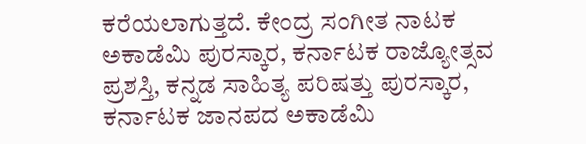ಕರೆಯಲಾಗುತ್ತದೆ. ಕೇಂದ್ರ ಸಂಗೀತ ನಾಟಕ ಅಕಾಡೆಮಿ ಪುರಸ್ಕಾರ, ಕರ್ನಾಟಕ ರಾಜ್ಯೋತ್ಸವ ಪ್ರಶಸ್ತಿ, ಕನ್ನಡ ಸಾಹಿತ್ಯ ಪರಿಷತ್ತು ಪುರಸ್ಕಾರ, ಕರ್ನಾಟಕ ಜಾನಪದ ಅಕಾಡೆಮಿ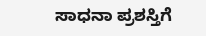ಸಾಧನಾ ಪ್ರಶಸ್ತಿಗೆ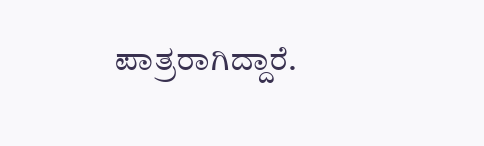ಪಾತ್ರರಾಗಿದ್ದಾರೆ.